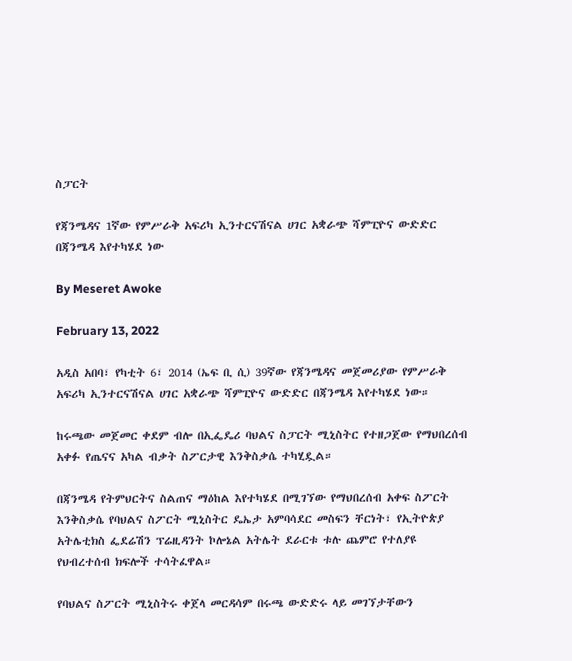ስፓርት

የጃንሜዳና 1ኛው የምሥራቅ አፍሪካ ኢንተርናሽናል ሀገር አቋራጭ ሻምፒዮና ውድድር በጃንሜዳ እየተካሄደ ነው

By Meseret Awoke

February 13, 2022

አዲስ አበባ፣ የካቲት 6፣ 2014 (ኤፍ ቢ ሲ) 39ኛው የጃንሜዳና መጀመሪያው የምሥራቅ አፍሪካ ኢንተርናሽናል ሀገር አቋራጭ ሻምፒዮና ውድድር በጃንሜዳ እየተካሄደ ነው።

ከሩጫው መጀመር ቀደም ብሎ በኢፌዴሪ ባህልና ስፓርት ሚኒስትር የተዘጋጀው የማህበረሰብ አቀፉ የጤናና አካል ብቃት ስፖርታዊ እንቅስቃሴ ተካሂዷል።

በጃንሜዳ የትምህርትና ስልጠና ማዕከል እየተካሄደ በሚገኘው የማህበረሰብ አቀፍ ስፖርት እንቅስቃሴ የባህልና ስፖርት ሚኒስትር ዴኤታ አምባሳደር መስፍን ቸርነት፣ የኢትዮጵያ አትሌቲክስ ፌደሬሽን ፕሬዚዳንት ኮሎኔል አትሌት ደራርቱ ቱሉ ጨምሮ የተለያዩ የህብረተሰብ ክፍሎች ተሳትፈዋል።

የባህልና ስፖርት ሚኒስትሩ ቀጀላ መርዳሳም በሩጫ ውድድሩ ላይ መገኘታቸውን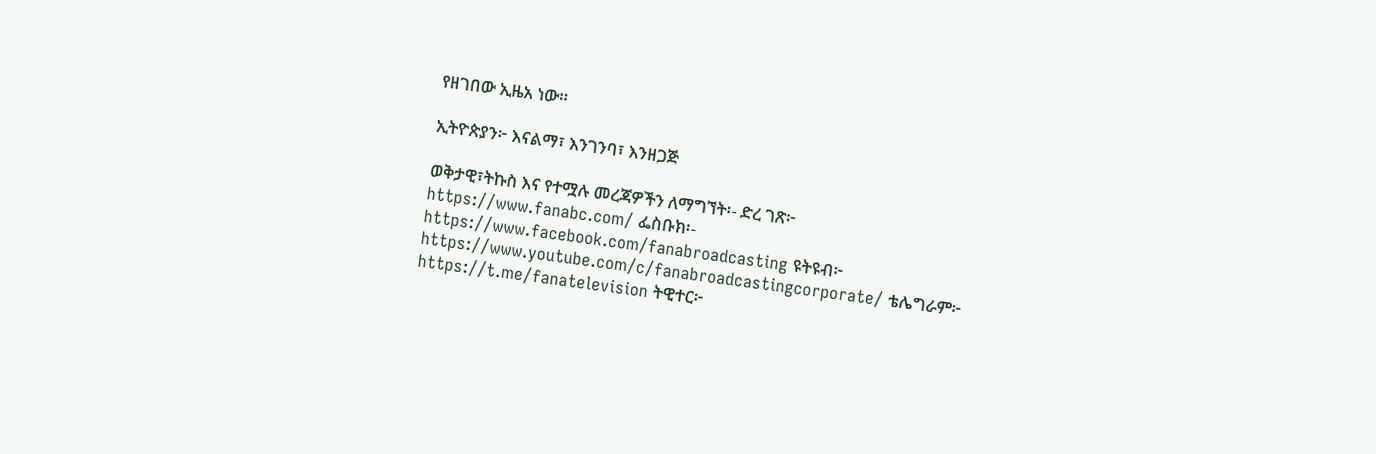የዘገበው ኢዜአ ነው።

ኢትዮጵያን፦ እናልማ፣ እንገንባ፣ እንዘጋጅ

ወቅታዊ፣ትኩስ እና የተሟሉ መረጃዎችን ለማግኘት፡- ድረ ገጽ፦ https://www.fanabc.com/ ፌስቡክ፡- https://www.facebook.com/fanabroadcasting ዩትዩብ፦ https://www.youtube.com/c/fanabroadcastingcorporate/ ቴሌግራም፦ https://t.me/fanatelevision ትዊተር፦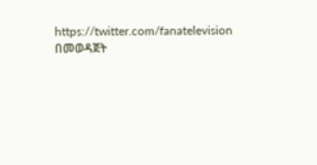https://twitter.com/fanatelevision በመወዳጀት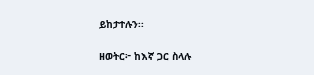ይከታተሉን፡፡

ዘወትር፦ ከእኛ ጋር ስላሉ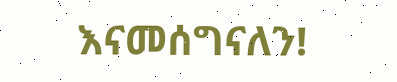እናመሰግናለን!